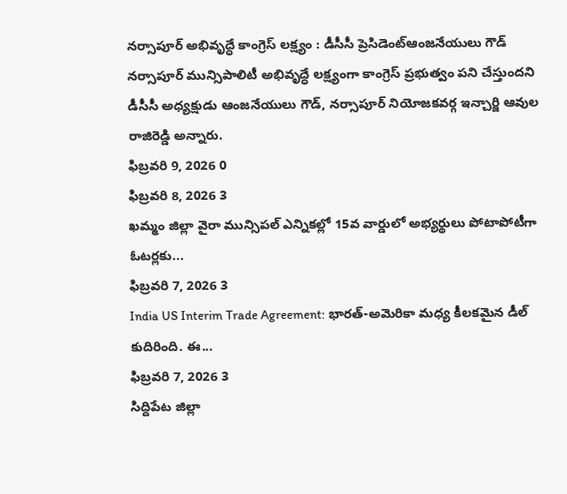నర్సాపూర్ అభివృద్ధే కాంగ్రెస్ లక్ష్యం : డీసీసీ ప్రెసిడెంట్ఆంజనేయులు గౌడ్
నర్సాపూర్ మున్సిపాలిటీ అభివృద్ధే లక్ష్యంగా కాంగ్రెస్ ప్రభుత్వం పని చేస్తుందని డీసీసీ అధ్యక్షుడు ఆంజనేయులు గౌడ్, నర్సాపూర్ నియోజకవర్గ ఇన్చార్జి ఆవుల రాజిరెడ్డి అన్నారు.
ఫిబ్రవరి 9, 2026 0
ఫిబ్రవరి 8, 2026 3
ఖమ్మం జిల్లా వైరా మున్సిపల్ ఎన్నికల్లో 15వ వార్డులో అభ్యర్థులు పోటాపోటీగా ఓటర్లకు...
ఫిబ్రవరి 7, 2026 3
India US Interim Trade Agreement: భారత్-అమెరికా మధ్య కీలకమైన డీల్ కుదిరింది. ఈ...
ఫిబ్రవరి 7, 2026 3
సిద్దిపేట జిల్లా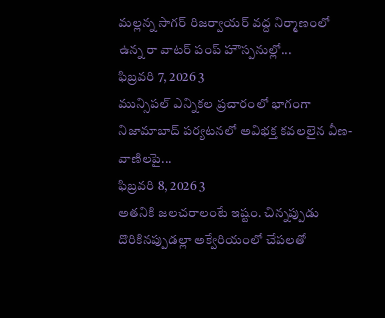మల్లన్న సాగర్ రిజర్వాయర్ వద్ద నిర్మాణంలో ఉన్న రా వాటర్ పంప్ హౌస్పనుల్లో...
ఫిబ్రవరి 7, 2026 3
మున్సిపల్ ఎన్నికల ప్రచారంలో భాగంగా నిజామాబాద్ పర్యటనలో అవిభక్త కవలలైన వీణ-వాణిలపై...
ఫిబ్రవరి 8, 2026 3
అతనికి జలచరాలంటే ఇష్టం. చిన్నప్పుడు దొరికినప్పుడల్లా అక్వేరియంలో చేపలతో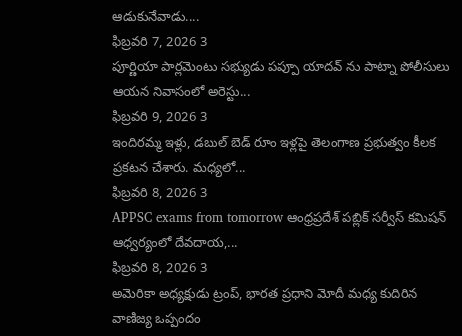ఆడుకునేవాడు....
ఫిబ్రవరి 7, 2026 3
పూర్ణియా పార్లమెంటు సభ్యుడు పప్పూ యాదవ్ ను పాట్నా పోలీసులు ఆయన నివాసంలో అరెస్టు...
ఫిబ్రవరి 9, 2026 3
ఇందిరమ్మ ఇళ్లు, డబుల్ బెడ్ రూం ఇళ్లపై తెలంగాణ ప్రభుత్వం కీలక ప్రకటన చేశారు. మధ్యలో...
ఫిబ్రవరి 8, 2026 3
APPSC exams from tomorrow ఆంధ్రప్రదేశ్ పబ్లిక్ సర్వీస్ కమిషన్ ఆధ్వర్యంలో దేవదాయ,...
ఫిబ్రవరి 8, 2026 3
అమెరికా అధ్యక్షుడు ట్రంప్, భారత ప్రధాని మోదీ మధ్య కుదిరిన వాణిజ్య ఒప్పందం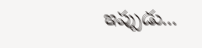ఇప్పుడు...